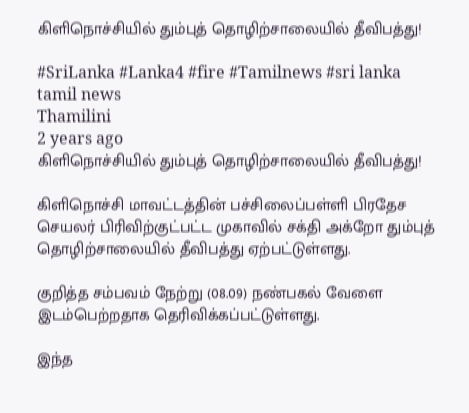கிளிநொச்சியில் தும்புத் தொழிற்சாலையில் தீவிபத்து!

#SriLanka #Lanka4 #fire #Tamilnews #sri lanka tamil news
Thamilini
2 years ago
கிளிநொச்சியில் தும்புத் தொழிற்சாலையில் தீவிபத்து!

கிளிநொச்சி மாவட்டத்தின் பச்சிலைப்பள்ளி பிரதேச செயலர் பிரிவிற்குட்பட்ட முகாவில் சக்தி அக்றோ தும்புத் தொழிற்சாலையில் தீவிபத்து ஏற்பட்டுள்ளது.

குறித்த சம்பவம் நேற்று (08.09) நண்பகல் வேளை இடம்பெற்றதாக தெரிவிக்கப்பட்டுள்ளது.

இந்த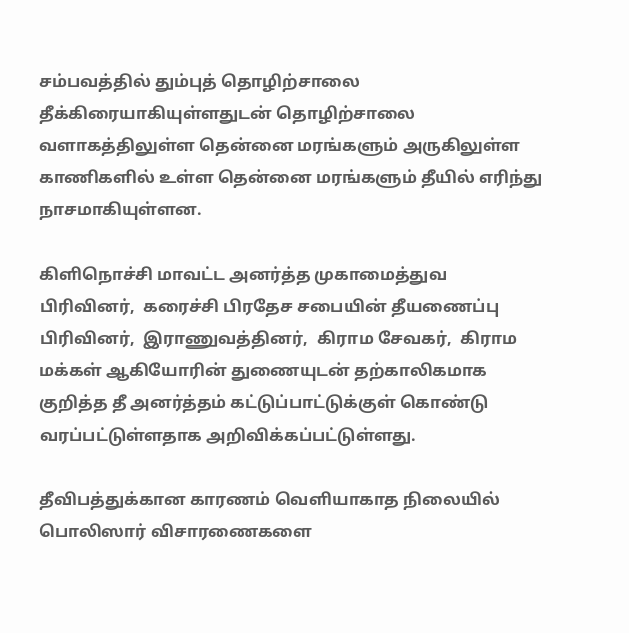சம்பவத்தில் தும்புத் தொழிற்சாலை தீக்கிரையாகியுள்ளதுடன் தொழிற்சாலை வளாகத்திலுள்ள தென்னை மரங்களும் அருகிலுள்ள காணிகளில் உள்ள தென்னை மரங்களும் தீயில் எரிந்து நாசமாகியுள்ளன.

கிளிநொச்சி மாவட்ட அனர்த்த முகாமைத்துவ பிரிவினர்,  கரைச்சி பிரதேச சபையின் தீயணைப்பு பிரிவினர்,  இராணுவத்தினர்,  கிராம சேவகர்,  கிராம மக்கள் ஆகியோரின் துணையுடன் தற்காலிகமாக குறித்த தீ அனர்த்தம் கட்டுப்பாட்டுக்குள் கொண்டு வரப்பட்டுள்ளதாக அறிவிக்கப்பட்டுள்ளது.

தீவிபத்துக்கான காரணம் வெளியாகாத நிலையில்  பொலிஸார் விசாரணைகளை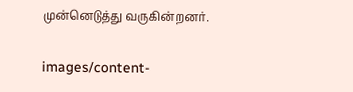முன்னெடுத்து வருகின்றனர்.

images/content-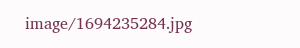image/1694235284.jpg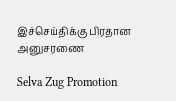இச்செய்திக்கு பிரதான அனுசரணை

Selva Zug Promotion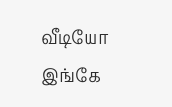வீடியோ இங்கே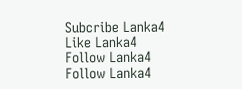Subcribe Lanka4
Like Lanka4
Follow Lanka4
Follow Lanka4